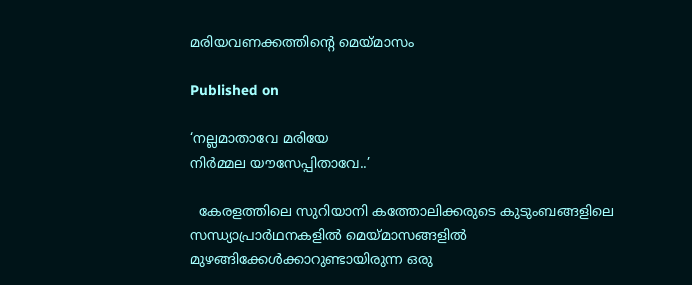മരിയവണക്കത്തിന്റെ മെയ്മാസം

Published on

‘നല്ലമാതാവേ മരിയേ
നിര്‍മ്മല യൗസേപ്പിതാവേ..’

  കേരളത്തിലെ സുറിയാനി കത്തോലിക്കരുടെ കുടുംബങ്ങളിലെ സന്ധ്യാപ്രാര്‍ഥനകളില്‍ മെയ്മാസങ്ങളില്‍ മുഴങ്ങിക്കേള്‍ക്കാറുണ്ടായിരുന്ന ഒരു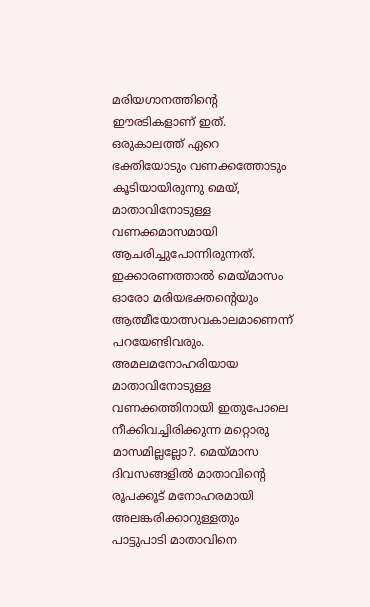മരിയഗാനത്തിന്റെ ഈരടികളാണ് ഇത്. ഒരുകാലത്ത് ഏറെ ഭക്തിയോടും വണക്കത്തോടും കൂടിയായിരുന്നു മെയ്, മാതാവിനോടുള്ള വണക്കമാസമായി ആചരിച്ചുപോന്നിരുന്നത്. ഇക്കാരണത്താല്‍ മെയ്മാസം ഓരോ മരിയഭക്തന്റെയും ആത്മീയോത്സവകാലമാണെന്ന് പറയേണ്ടിവരും.  അമലമനോഹരിയായ മാതാവിനോടുള്ള വണക്കത്തിനായി ഇതുപോലെ നീക്കിവച്ചിരിക്കുന്ന മറ്റൊരു മാസമില്ലല്ലോ?. മെയ്മാസ ദിവസങ്ങളില്‍ മാതാവിന്റെ രൂപക്കൂട് മനോഹരമായി അലങ്കരിക്കാറുള്ളതും പാട്ടുപാടി മാതാവിനെ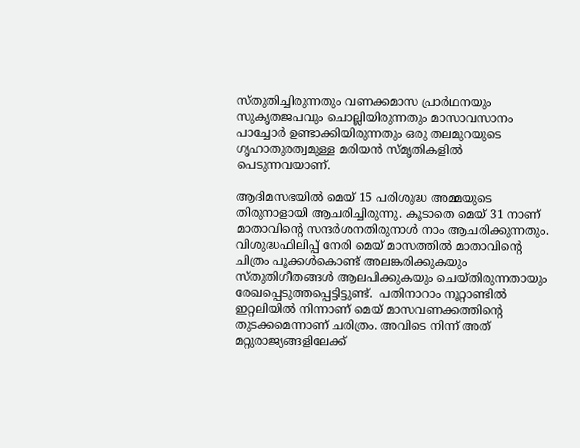സ്തുതിച്ചിരുന്നതും വണക്കമാസ പ്രാര്‍ഥനയും സുകൃതജപവും ചൊല്ലിയിരുന്നതും മാസാവസാനം പാച്ചോര്‍ ഉണ്ടാക്കിയിരുന്നതും ഒരു തലമുറയുടെ ഗൃഹാതുരത്വമുള്ള മരിയന്‍ സ്മൃതികളില്‍ പെടുന്നവയാണ്.

ആദിമസഭയില്‍ മെയ് 15 പരിശുദ്ധ അമ്മയുടെ തിരുനാളായി ആചരിച്ചിരുന്നു. കൂടാതെ മെയ് 31 നാണ് മാതാവിന്റെ സന്ദര്‍ശനതിരുനാള്‍ നാം ആചരിക്കുന്നതും.  വിശുദ്ധഫിലിപ്പ് നേരി മെയ് മാസത്തില്‍ മാതാവിന്റെ ചിത്രം പൂക്കള്‍കൊണ്ട് അലങ്കരിക്കുകയും സ്തുതിഗീതങ്ങള്‍ ആലപിക്കുകയും ചെയ്തിരുന്നതായും  രേഖപ്പെടുത്തപ്പെട്ടിട്ടുണ്ട്.  പതിനാറാം നൂറ്റാണ്ടില്‍  ഇറ്റലിയില്‍ നിന്നാണ് മെയ് മാസവണക്കത്തിന്റെ തുടക്കമെന്നാണ് ചരിത്രം. അവിടെ നിന്ന് അത് മറ്റുരാജ്യങ്ങളിലേക്ക്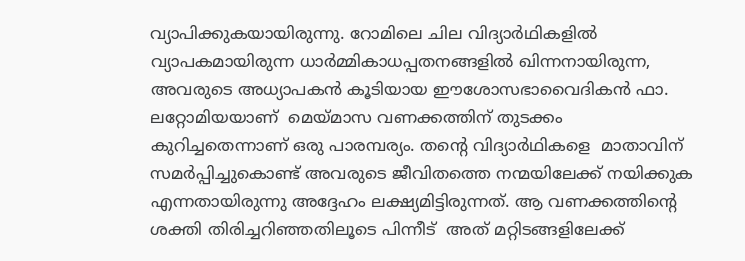വ്യാപിക്കുകയായിരുന്നു. റോമിലെ ചില വിദ്യാര്‍ഥികളില്‍ വ്യാപകമായിരുന്ന ധാര്‍മ്മികാധപ്പതനങ്ങളില്‍ ഖിന്നനായിരുന്ന,  അവരുടെ അധ്യാപകന്‍ കൂടിയായ ഈശോസഭാവൈദികന്‍ ഫാ. ലറ്റോമിയയാണ്  മെയ്മാസ വണക്കത്തിന് തുടക്കം കുറിച്ചതെന്നാണ് ഒരു പാരമ്പര്യം. തന്റെ വിദ്യാര്‍ഥികളെ  മാതാവിന് സമര്‍പ്പിച്ചുകൊണ്ട് അവരുടെ ജീവിതത്തെ നന്മയിലേക്ക് നയിക്കുക എന്നതായിരുന്നു അദ്ദേഹം ലക്ഷ്യമിട്ടിരുന്നത്. ആ വണക്കത്തിന്റെ ശക്തി തിരിച്ചറിഞ്ഞതിലൂടെ പിന്നീട്  അത് മറ്റിടങ്ങളിലേക്ക്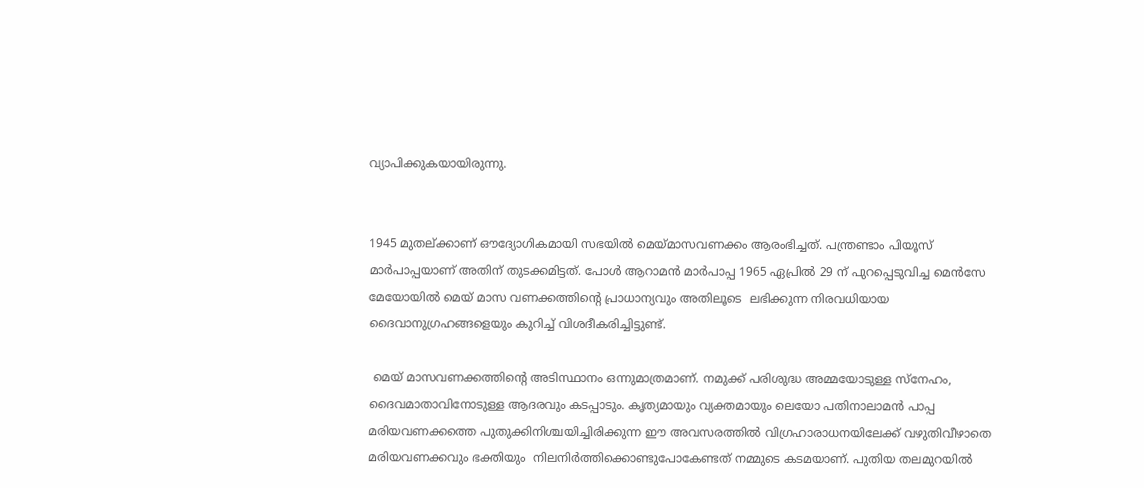വ്യാപിക്കുകയായിരുന്നു.


1945 മുതല്ക്കാണ് ഔദ്യോഗികമായി സഭയില്‍ മെയ്മാസവണക്കം ആരംഭിച്ചത്. പന്ത്രണ്ടാം പിയൂസ് മാര്‍പാപ്പയാണ് അതിന് തുടക്കമിട്ടത്. പോള്‍ ആറാമന്‍ മാര്‍പാപ്പ 1965 ഏപ്രില്‍ 29 ന് പുറപ്പെടുവിച്ച മെന്‍സേ മേയോയില്‍ മെയ് മാസ വണക്കത്തിന്റെ പ്രാധാന്യവും അതിലൂടെ  ലഭിക്കുന്ന നിരവധിയായ ദൈവാനുഗ്രഹങ്ങളെയും കുറിച്ച് വിശദീകരിച്ചിട്ടുണ്ട്.

 മെയ് മാസവണക്കത്തിന്റെ അടിസ്ഥാനം ഒന്നുമാത്രമാണ്. നമുക്ക് പരിശുദ്ധ അമ്മയോടുള്ള സ്‌നേഹം, ദൈവമാതാവിനോടുള്ള ആദരവും കടപ്പാടും. കൃത്യമായും വ്യക്തമായും ലെയോ പതിനാലാമന്‍ പാപ്പ മരിയവണക്കത്തെ പുതുക്കിനിശ്ചയിച്ചിരിക്കുന്ന ഈ അവസരത്തില്‍ വിഗ്രഹാരാധനയിലേക്ക് വഴുതിവീഴാതെ മരിയവണക്കവും ഭക്തിയും  നിലനിര്‍ത്തിക്കൊണ്ടുപോകേണ്ടത് നമ്മുടെ കടമയാണ്. പുതിയ തലമുറയില്‍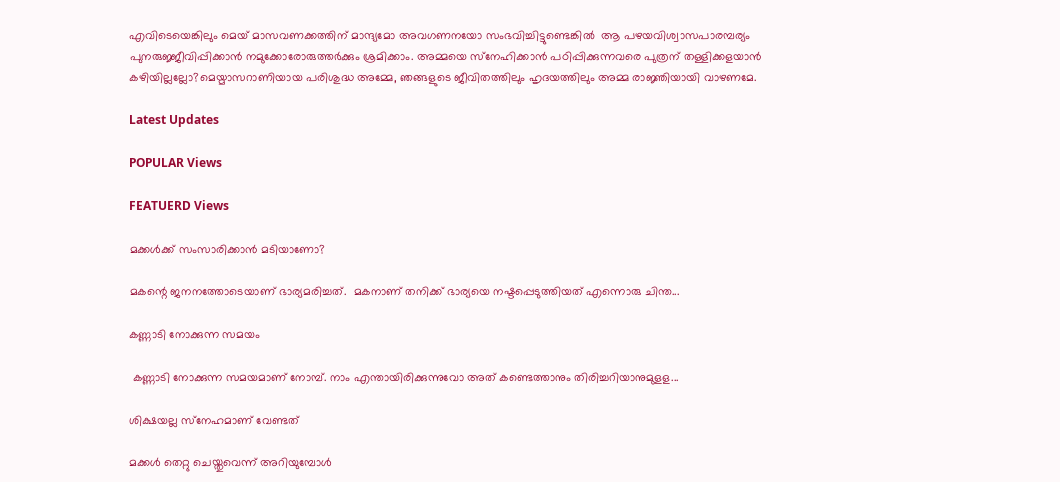എവിടെയെങ്കിലും മെയ് മാസവണക്കത്തിന് മാന്ദ്യമോ അവഗണനയോ സംഭവിച്ചിട്ടുണ്ടെങ്കില്‍  ആ പഴയവിശ്വാസപാരമ്പര്യം പുനരുജ്ജീവിപ്പിക്കാന്‍ നമുക്കോരോരുത്തര്‍ക്കും ശ്രമിക്കാം. അമ്മയെ സ്‌നേഹിക്കാന്‍ പഠിപ്പിക്കുന്നവരെ പുത്രന് തള്ളിക്കളയാന്‍ കഴിയില്ലല്ലോ?മെയ്മാസറാണിയായ പരിശുദ്ധ അമ്മേ, ഞങ്ങളുടെ ജീവിതത്തിലും ഹൃദയത്തിലും അമ്മ രാജ്ഞിയായി വാഴണമേ.

Latest Updates

POPULAR Views

FEATUERD Views

മക്കള്‍ക്ക് സംസാരിക്കാന്‍ മടിയാണോ?

മകന്റെ ജനനത്തോടെയാണ് ഭാര്യമരിച്ചത്.  മകനാണ് തനിക്ക് ഭാര്യയെ നഷ്ടപ്പെടുത്തിയത് എന്നൊരു ചിന്ത...

കണ്ണാടി നോക്കുന്ന സമയം

 കണ്ണാടി നോക്കുന്ന സമയമാണ് നോമ്പ്. നാം എന്തായിരിക്കുന്നുവോ അത് കണ്ടെത്താനും തിരിച്ചറിയാനുമുളള...

ശിക്ഷയല്ല സ്‌നേഹമാണ് വേണ്ടത്

മക്കള്‍ തെറ്റു ചെയ്തുവെന്ന് അറിയുമ്പോള്‍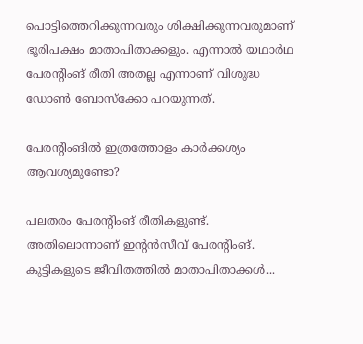പൊട്ടിത്തെറിക്കുന്നവരും ശിക്ഷിക്കുന്നവരുമാണ് ഭൂരിപക്ഷം മാതാപിതാക്കളും. എന്നാല്‍ യഥാര്‍ഥ പേരന്റിംങ് രീതി അതല്ല എന്നാണ് വിശുദ്ധ ഡോണ്‍ ബോസ്‌ക്കോ പറയുന്നത്.

പേരന്റിംങില്‍ ഇത്രത്തോളം കാര്‍ക്കശ്യം ആവശ്യമുണ്ടോ?

പലതരം പേരന്റിംങ് രീതികളുണ്ട്. അതിലൊന്നാണ് ഇന്റന്‍സീവ് പേരന്റിംങ്. കുട്ടികളുടെ ജീവിതത്തില്‍ മാതാപിതാക്കള്‍...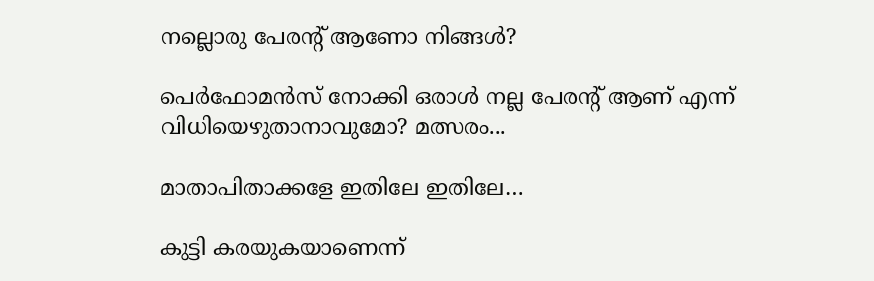നല്ലൊരു പേരന്റ് ആണോ നിങ്ങള്‍?

പെര്‍ഫോമന്‍സ് നോക്കി ഒരാള്‍ നല്ല പേരന്റ് ആണ് എന്ന് വിധിയെഴുതാനാവുമോ? മത്സരം...

മാതാപിതാക്കളേ ഇതിലേ ഇതിലേ…

കുട്ടി കരയുകയാണെന്ന്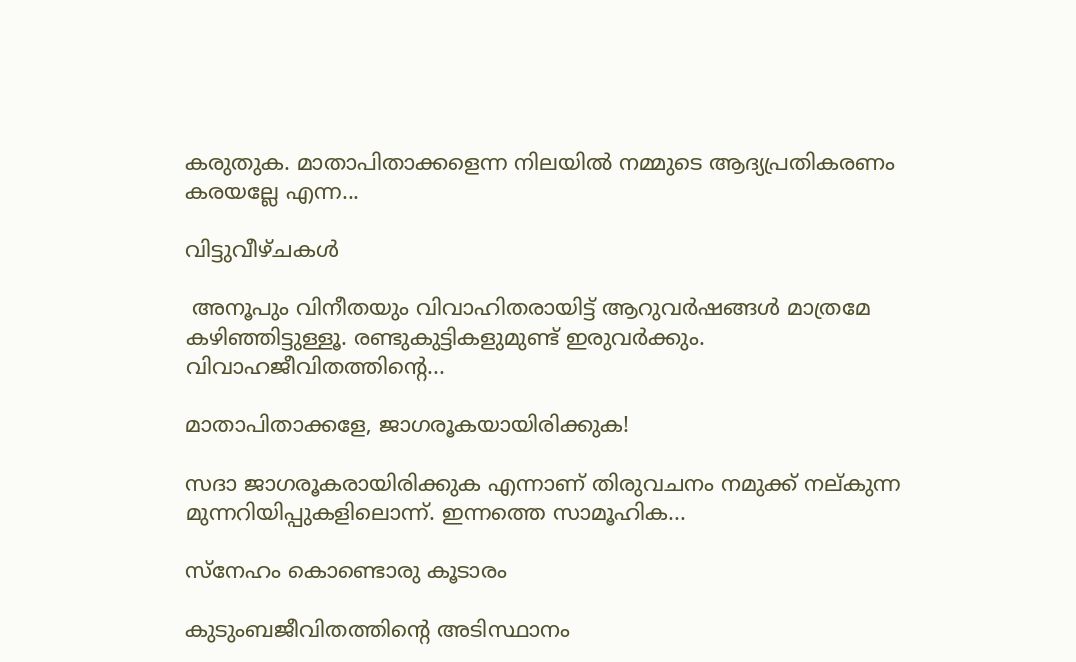കരുതുക. മാതാപിതാക്കളെന്ന നിലയില്‍ നമ്മുടെ ആദ്യപ്രതികരണം കരയല്ലേ എന്ന...

വിട്ടുവീഴ്ചകള്‍

 അനൂപും വിനീതയും വിവാഹിതരായിട്ട് ആറുവര്‍ഷങ്ങള്‍ മാത്രമേ കഴിഞ്ഞിട്ടുള്ളൂ. രണ്ടുകുട്ടികളുമുണ്ട് ഇരുവര്‍ക്കും. വിവാഹജീവിതത്തിന്റെ...

മാതാപിതാക്കളേ, ജാഗരൂകയായിരിക്കുക!

സദാ ജാഗരൂകരായിരിക്കുക എന്നാണ് തിരുവചനം നമുക്ക് നല്കുന്ന മുന്നറിയിപ്പുകളിലൊന്ന്. ഇന്നത്തെ സാമൂഹിക...

സ്നേഹം കൊണ്ടൊരു കൂടാരം

കുടുംബജീവിതത്തിന്റെ അടിസ്ഥാനം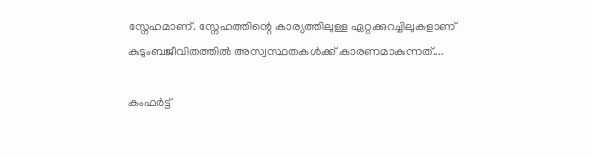സ്നേഹമാണ്. സ്നേഹത്തിന്റെ കാര്യത്തിലുള്ള ഏറ്റക്കുറച്ചിലുകളാണ് കുടുംബജീവിതത്തിൽ അസ്വസ്ഥതകൾക്ക് കാരണമാകുന്നത്....

കംഫർട്ട്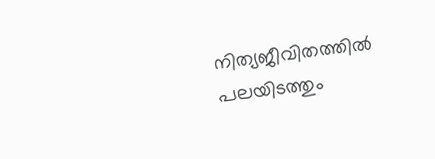നിത്യജീവിതത്തിൽ പലയിടത്തും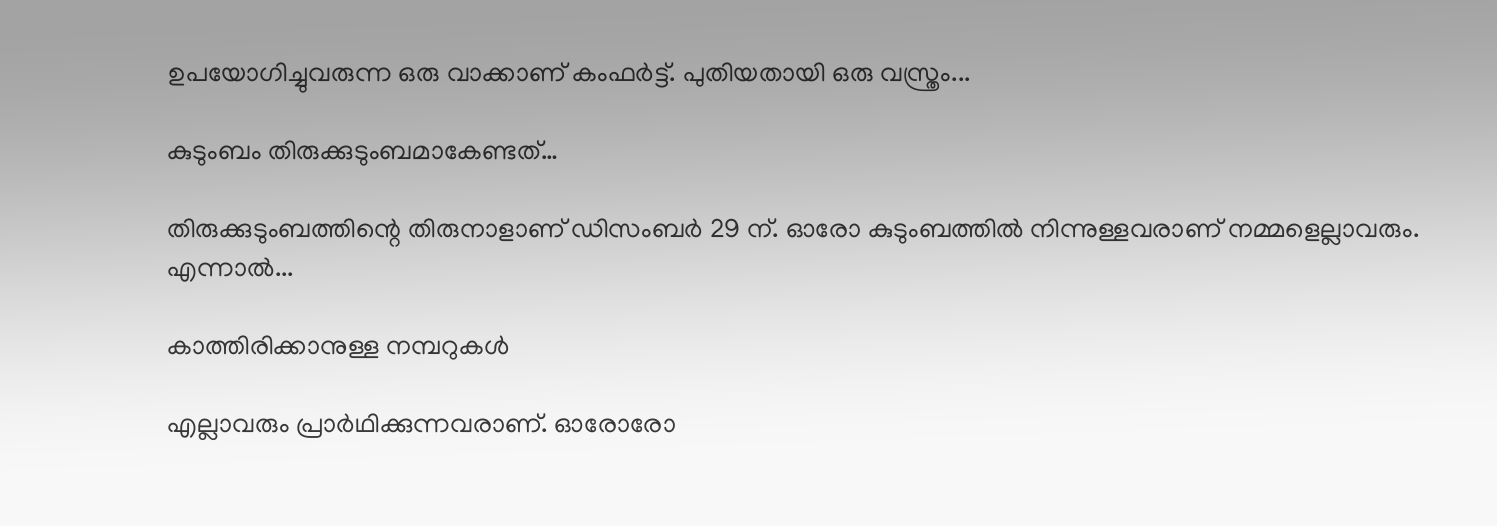ഉപയോഗിച്ചുവരുന്ന ഒരു വാക്കാണ് കംഫർട്ട്. പുതിയതായി ഒരു വസ്ത്രം...

കുടുംബം തിരുക്കുടുംബമാകേണ്ടത്…

തിരുക്കുടുംബത്തിന്റെ തിരുനാളാണ് ഡിസംബർ 29 ന്. ഓരോ കുടുംബത്തിൽ നിന്നുള്ളവരാണ് നമ്മളെല്ലാവരും. എന്നാൽ...

കാത്തിരിക്കാനുള്ള നമ്പറുകൾ

എല്ലാവരും പ്രാർഥിക്കുന്നവരാണ്. ഓരോരോ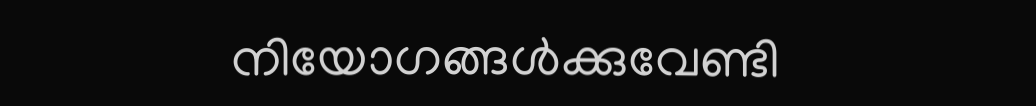നിയോഗങ്ങൾക്കുവേണ്ടി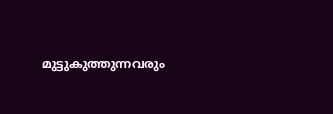മുട്ടുകുത്തുന്നവരും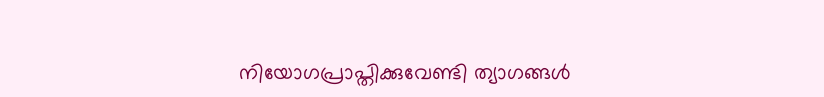നിയോഗപ്രാപ്തിക്കുവേണ്ടി ത്യാഗങ്ങൾ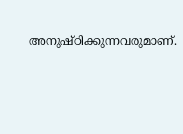അനുഷ്ഠിക്കുന്നവരുമാണ്.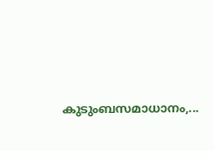കുടുംബസമാധാനം,...